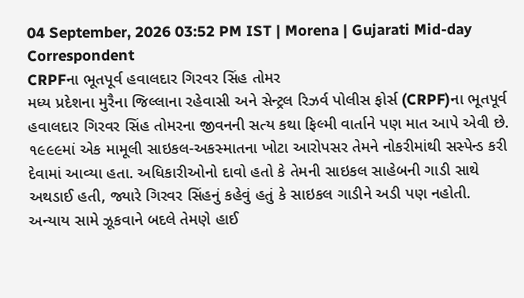04 September, 2026 03:52 PM IST | Morena | Gujarati Mid-day Correspondent
CRPFના ભૂતપૂર્વ હવાલદાર ગિરવર સિંહ તોમર
મધ્ય પ્રદેશના મુરૈના જિલ્લાના રહેવાસી અને સેન્ટ્રલ રિઝર્વ પોલીસ ફોર્સ (CRPF)ના ભૂતપૂર્વ હવાલદાર ગિરવર સિંહ તોમરના જીવનની સત્ય કથા ફિલ્મી વાર્તાને પણ માત આપે એવી છે. ૧૯૯૯માં એક મામૂલી સાઇકલ-અકસ્માતના ખોટા આરોપસર તેમને નોકરીમાંથી સસ્પેન્ડ કરી દેવામાં આવ્યા હતા. અધિકારીઓનો દાવો હતો કે તેમની સાઇકલ સાહેબની ગાડી સાથે અથડાઈ હતી, જ્યારે ગિરવર સિંહનું કહેવું હતું કે સાઇકલ ગાડીને અડી પણ નહોતી.
અન્યાય સામે ઝૂકવાને બદલે તેમણે હાઈ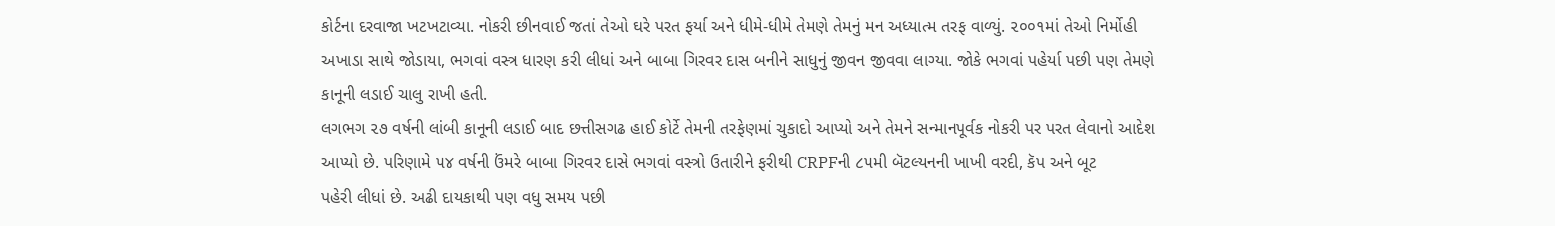કોર્ટના દરવાજા ખટખટાવ્યા. નોકરી છીનવાઈ જતાં તેઓ ઘરે પરત ફર્યા અને ધીમે-ધીમે તેમણે તેમનું મન અધ્યાત્મ તરફ વાળ્યું. ૨૦૦૧માં તેઓ નિર્મોહી અખાડા સાથે જોડાયા, ભગવાં વસ્ત્ર ધારણ કરી લીધાં અને બાબા ગિરવર દાસ બનીને સાધુનું જીવન જીવવા લાગ્યા. જોકે ભગવાં પહેર્યા પછી પણ તેમણે કાનૂની લડાઈ ચાલુ રાખી હતી.
લગભગ ૨૭ વર્ષની લાંબી કાનૂની લડાઈ બાદ છત્તીસગઢ હાઈ કોર્ટે તેમની તરફેણમાં ચુકાદો આપ્યો અને તેમને સન્માનપૂર્વક નોકરી પર પરત લેવાનો આદેશ આપ્યો છે. પરિણામે ૫૪ વર્ષની ઉંમરે બાબા ગિરવર દાસે ભગવાં વસ્ત્રો ઉતારીને ફરીથી CRPFની ૮૫મી બૅટલ્યનની ખાખી વરદી, કૅપ અને બૂટ
પહેરી લીધાં છે. અઢી દાયકાથી પણ વધુ સમય પછી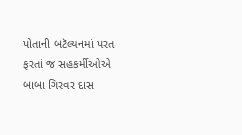પોતાની બટૅલ્યનમાં પરત ફરતાં જ સહકર્મીઓએ બાબા ગિરવર દાસ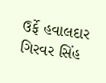ઉર્ફે હવાલદાર ગિરવર સિંહ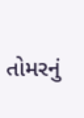તોમરનું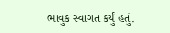ભાવુક સ્વાગત કર્યું હતું.